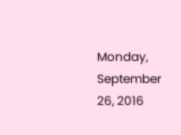Monday, September 26, 2016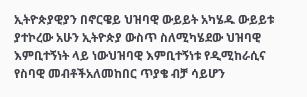ኢትዮጵያዊያን በኖርዌይ ህዝባዊ ውይይት አካሄዱ ውይይቱ ያተኮረው አሁን ኢትዮጵያ ውስጥ ስለሚካሄደው ህዝባዊ እምቢተኝነት ላይ ነውህዝባዊ እምቢተኝነቱ የዲሚከራሲና የስባዊ መብቶችአለመከበር ጥያቄ ብቻ ሳይሆን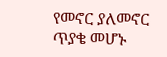የመኖር ያለመኖር ጥያቄ መሆኑ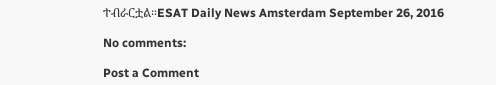ተብራርቷል።ESAT Daily News Amsterdam September 26, 2016

No comments:

Post a Comment